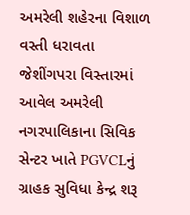અમરેલી શહેરના વિશાળ વસ્તી ધરાવતા જેશીંગપરા વિસ્તારમાં આવેલ અમરેલી નગરપાલિકાના સિવિક સેન્ટર ખાતે PGVCLનું ગ્રાહક સુવિધા કેન્દ્ર શરૂ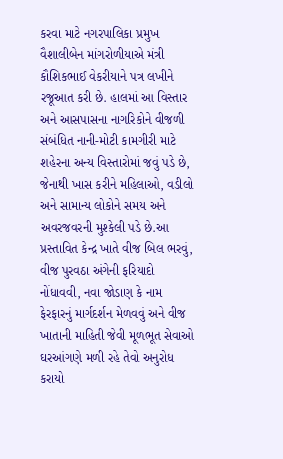કરવા માટે નગરપાલિકા પ્રમુખ વૈશાલીબેન માંગરોળીયાએ મંત્રી કૌશિકભાઈ વેકરીયાને પત્ર લખીને રજૂઆત કરી છે. હાલમાં આ વિસ્તાર અને આસપાસના નાગરિકોને વીજળી સંબંધિત નાની-મોટી કામગીરી માટે શહેરના અન્ય વિસ્તારોમાં જવું પડે છે, જેનાથી ખાસ કરીને મહિલાઓ, વડીલો અને સામાન્ય લોકોને સમય અને અવરજવરની મુશ્કેલી પડે છે.આ પ્રસ્તાવિત કેન્દ્ર ખાતે વીજ બિલ ભરવું, વીજ પુરવઠા અંગેની ફરિયાદો નોંધાવવી, નવા જોડાણ કે નામ ફેરફારનું માર્ગદર્શન મેળવવું અને વીજ ખાતાની માહિતી જેવી મૂળભૂત સેવાઓ ઘરઆંગણે મળી રહે તેવો અનુરોધ કરાયો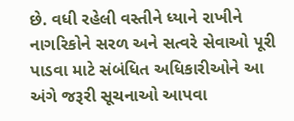છે. વધી રહેલી વસ્તીને ધ્યાને રાખીને નાગરિકોને સરળ અને સત્વરે સેવાઓ પૂરી પાડવા માટે સંબંધિત અધિકારીઓને આ અંગે જરૂરી સૂચનાઓ આપવા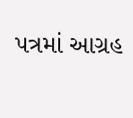પત્રમાં આગ્રહ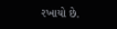રખાયો છે.